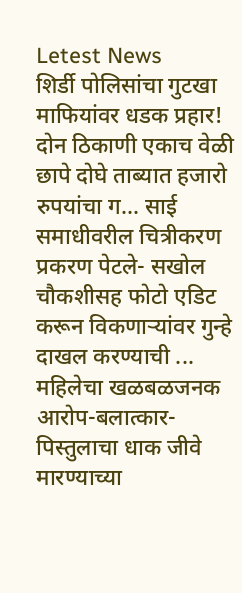Letest News
शिर्डी पोलिसांचा गुटखा माफियांवर धडक प्रहार! दोन ठिकाणी एकाच वेळी छापे दोघे ताब्यात हजारो रुपयांचा ग... साई समाधीवरील चित्रीकरण प्रकरण पेटले- सखोल चौकशीसह फोटो एडिट करून विकणाऱ्यांवर गुन्हे दाखल करण्याची ... महिलेचा खळबळजनक आरोप-बलात्कार-पिस्तुलाचा धाक जीवे मारण्याच्या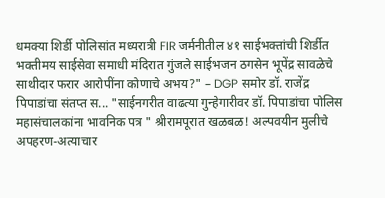धमक्या शिर्डी पोलिसांत मध्यरात्री FIR जर्मनीतील ४१ साईभक्तांची शिर्डीत भक्तीमय साईसेवा समाधी मंदिरात गुंजले साईभजन ठगसेन भूपेंद्र सावळेचे साथीदार फरार आरोपींना कोणाचे अभय?" – DGP समोर डॉ. राजेंद्र पिपाडांचा संतप्त स... "साईनगरीत वाढत्या गुन्हेगारीवर डॉ. पिपाडांचा पोलिस महासंचालकांना भावनिक पत्र " श्रीरामपूरात खळबळ! अल्पवयीन मुलीचे अपहरण-अत्याचार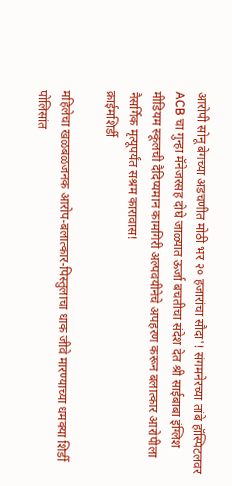आरोपी सोनू बेगच्या अडचणीत मोठी भर २० हजारांचा सौदा'! संगमनेरच्या तांबे हॉस्पिटलवर ACB चा गुन्हा मॅनेजरसह दोघे जाळ्यात ऊर्जा बचतीचा संदेश देत श्री साईबाबा इंग्लिश मीडियम स्कूलची दैदिप्यमान कामगिरी अल्पवयीनेचे अपहरण करून बलात्कार आरोपीला नैसर्गिक मृत्यूपर्यंत सश्रम कारावास!
क्राईमशिर्डी

महिलेचा खळबळजनक आरोप-बलात्कार-पिस्तुलाचा धाक जीवे मारण्याच्या धमक्या शिर्डी पोलिसांत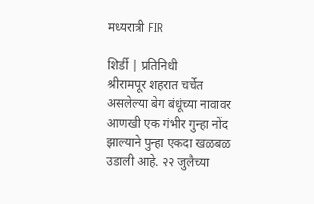मध्यरात्री FIR

शिर्डी | प्रतिनिधी
श्रीरामपूर शहरात चर्चेत असलेल्या बेग बंधूंच्या नावावर आणखी एक गंभीर गुन्हा नोंद झाल्याने पुन्हा एकदा खळबळ उडाली आहे. २२ जुलैच्या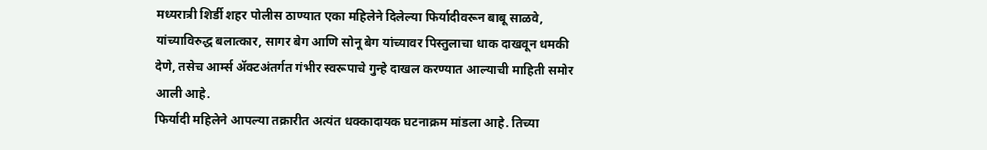मध्यरात्री शिर्डी शहर पोलीस ठाण्यात एका महिलेने दिलेल्या फिर्यादीवरून बाबू साळवे,  यांच्याविरुद्ध बलात्कार, सागर बेग आणि सोनू बेग यांच्यावर पिस्तुलाचा धाक दाखवून धमकी देणे, तसेच आर्म्स ॲक्टअंतर्गत गंभीर स्वरूपाचे गुन्हे दाखल करण्यात आल्याची माहिती समोर आली आहे.
फिर्यादी महिलेने आपल्या तक्रारीत अत्यंत धक्कादायक घटनाक्रम मांडला आहे. तिच्या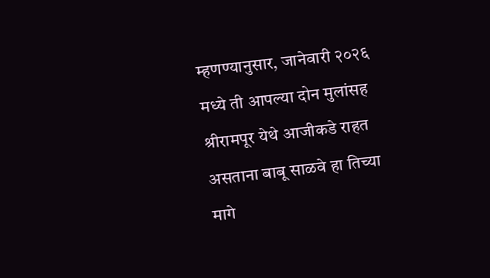म्हणण्यानुसार, जानेवारी २०२६ मध्ये ती आपल्या दोन मुलांसह श्रीरामपूर येथे आजीकडे राहत असताना बाबू साळवे हा तिच्या मागे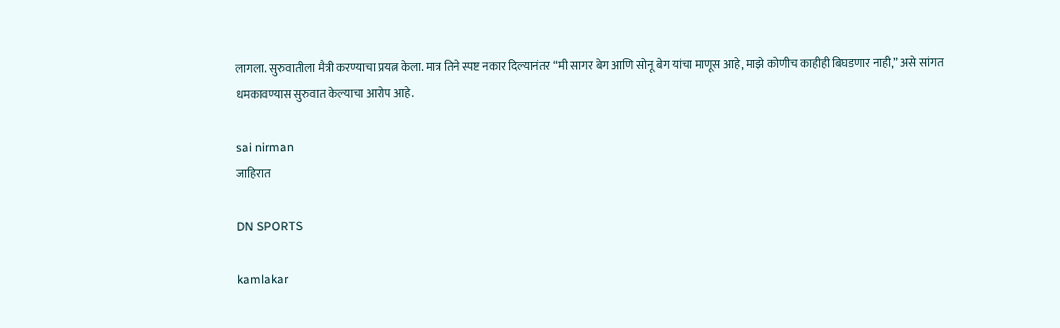लागला. सुरुवातीला मैत्री करण्याचा प्रयत्न केला. मात्र तिने स्पष्ट नकार दिल्यानंतर “मी सागर बेग आणि सोनू बेग यांचा माणूस आहे, माझे कोणीच काहीही बिघडणार नाही,” असे सांगत धमकावण्यास सुरुवात केल्याचा आरोप आहे.

sai nirman
जाहिरात

DN SPORTS

kamlakar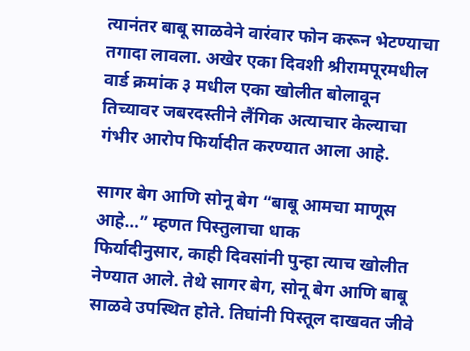त्यानंतर बाबू साळवेने वारंवार फोन करून भेटण्याचा तगादा लावला. अखेर एका दिवशी श्रीरामपूरमधील वार्ड क्रमांक ३ मधील एका खोलीत बोलावून तिच्यावर जबरदस्तीने लैंगिक अत्याचार केल्याचा गंभीर आरोप फिर्यादीत करण्यात आला आहे.

सागर बेग आणि सोनू बेग “बाबू आमचा माणूस आहे…” म्हणत पिस्तुलाचा धाक
फिर्यादीनुसार, काही दिवसांनी पुन्हा त्याच खोलीत नेण्यात आले. तेथे सागर बेग, सोनू बेग आणि बाबू साळवे उपस्थित होते. तिघांनी पिस्तूल दाखवत जीवे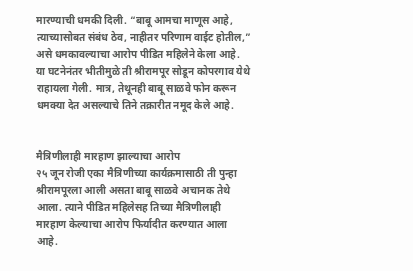मारण्याची धमकी दिली. “बाबू आमचा माणूस आहे, त्याच्यासोबत संबंध ठेव, नाहीतर परिणाम वाईट होतील,” असे धमकावल्याचा आरोप पीडित महिलेने केला आहे.
या घटनेनंतर भीतीमुळे ती श्रीरामपूर सोडून कोपरगाव येथे राहायला गेली. मात्र, तेथूनही बाबू साळवे फोन करून धमक्या देत असल्याचे तिने तक्रारीत नमूद केले आहे.


मैत्रिणीलाही मारहाण झाल्याचा आरोप
२५ जून रोजी एका मैत्रिणीच्या कार्यक्रमासाठी ती पुन्हा श्रीरामपूरला आली असता बाबू साळवे अचानक तेथे आला. त्याने पीडित महिलेसह तिच्या मैत्रिणीलाही मारहाण केल्याचा आरोप फिर्यादीत करण्यात आला आहे.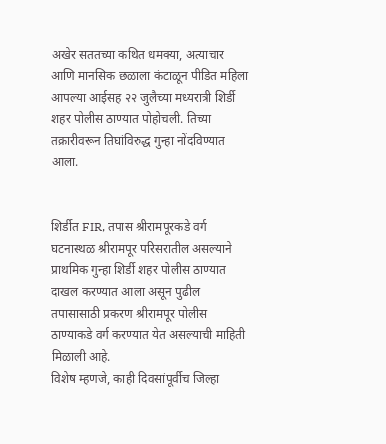अखेर सततच्या कथित धमक्या, अत्याचार आणि मानसिक छळाला कंटाळून पीडित महिला आपल्या आईसह २२ जुलैच्या मध्यरात्री शिर्डी शहर पोलीस ठाण्यात पोहोचली. तिच्या तक्रारीवरून तिघांविरुद्ध गुन्हा नोंदविण्यात आला.


शिर्डीत FIR, तपास श्रीरामपूरकडे वर्ग
घटनास्थळ श्रीरामपूर परिसरातील असल्याने प्राथमिक गुन्हा शिर्डी शहर पोलीस ठाण्यात दाखल करण्यात आला असून पुढील तपासासाठी प्रकरण श्रीरामपूर पोलीस ठाण्याकडे वर्ग करण्यात येत असल्याची माहिती मिळाली आहे.
विशेष म्हणजे, काही दिवसांपूर्वीच जिल्हा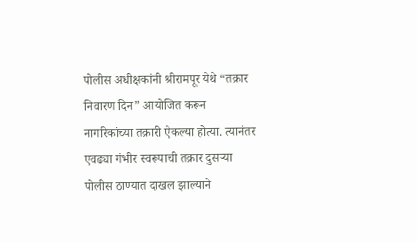पोलीस अधीक्षकांनी श्रीरामपूर येथे “तक्रार निवारण दिन” आयोजित करून नागरिकांच्या तक्रारी ऐकल्या होत्या. त्यानंतर एवढ्या गंभीर स्वरूपाची तक्रार दुसऱ्या पोलीस ठाण्यात दाखल झाल्याने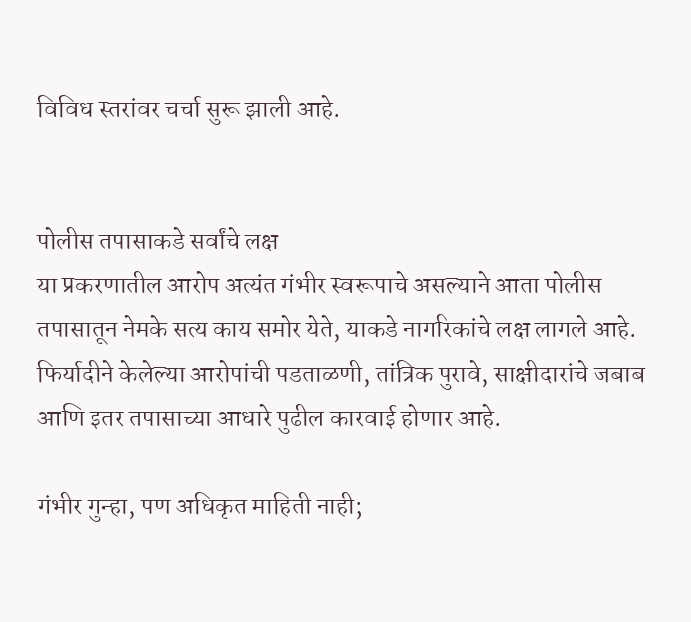विविध स्तरांवर चर्चा सुरू झाली आहे.


पोलीस तपासाकडे सर्वांचे लक्ष
या प्रकरणातील आरोप अत्यंत गंभीर स्वरूपाचे असल्याने आता पोलीस तपासातून नेमके सत्य काय समोर येते, याकडे नागरिकांचे लक्ष लागले आहे. फिर्यादीने केलेल्या आरोपांची पडताळणी, तांत्रिक पुरावे, साक्षीदारांचे जबाब आणि इतर तपासाच्या आधारे पुढील कारवाई होणार आहे.

गंभीर गुन्हा, पण अधिकृत माहिती नाही;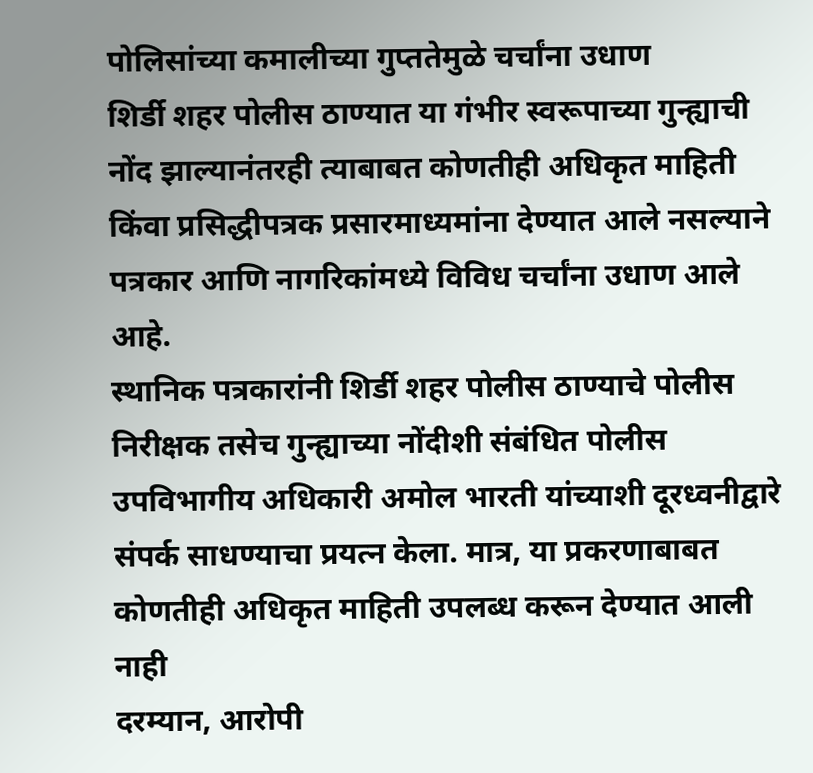पोलिसांच्या कमालीच्या गुप्ततेमुळे चर्चांना उधाण
शिर्डी शहर पोलीस ठाण्यात या गंभीर स्वरूपाच्या गुन्ह्याची नोंद झाल्यानंतरही त्याबाबत कोणतीही अधिकृत माहिती किंवा प्रसिद्धीपत्रक प्रसारमाध्यमांना देण्यात आले नसल्याने पत्रकार आणि नागरिकांमध्ये विविध चर्चांना उधाण आले आहे.
स्थानिक पत्रकारांनी शिर्डी शहर पोलीस ठाण्याचे पोलीस निरीक्षक तसेच गुन्ह्याच्या नोंदीशी संबंधित पोलीस उपविभागीय अधिकारी अमोल भारती यांच्याशी दूरध्वनीद्वारे संपर्क साधण्याचा प्रयत्न केला. मात्र, या प्रकरणाबाबत कोणतीही अधिकृत माहिती उपलब्ध करून देण्यात आली नाही
दरम्यान, आरोपी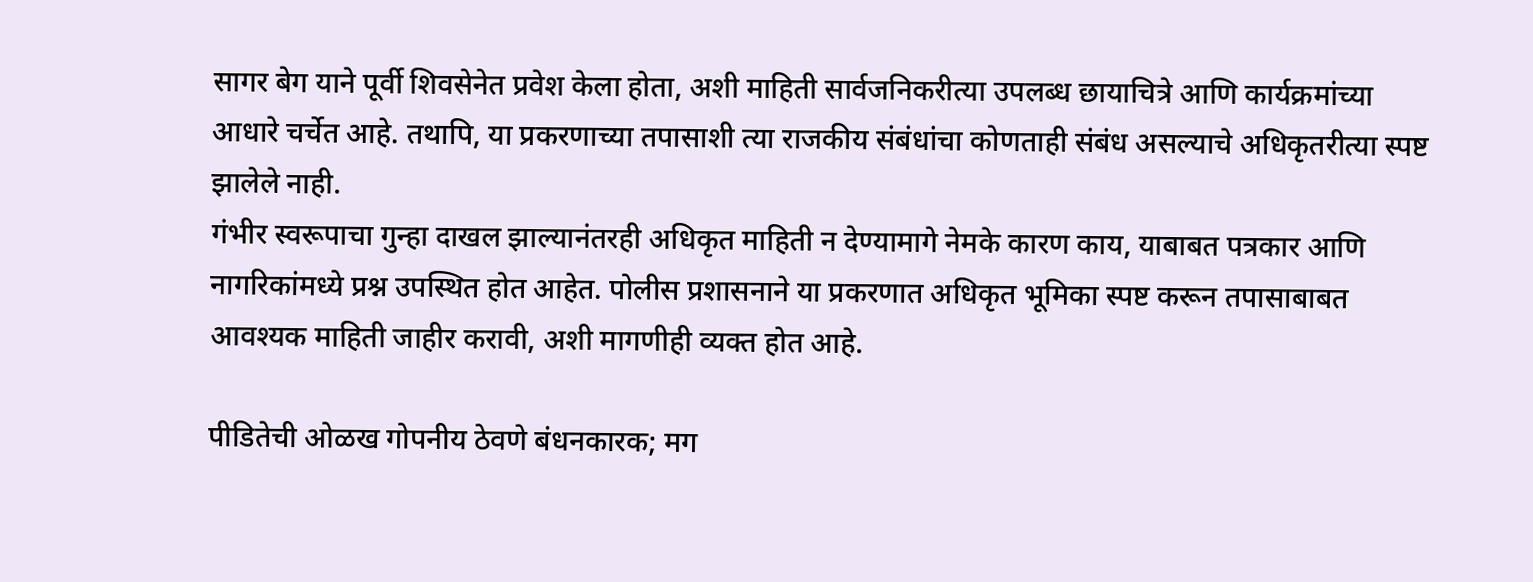सागर बेग याने पूर्वी शिवसेनेत प्रवेश केला होता, अशी माहिती सार्वजनिकरीत्या उपलब्ध छायाचित्रे आणि कार्यक्रमांच्या आधारे चर्चेत आहे. तथापि, या प्रकरणाच्या तपासाशी त्या राजकीय संबंधांचा कोणताही संबंध असल्याचे अधिकृतरीत्या स्पष्ट झालेले नाही.
गंभीर स्वरूपाचा गुन्हा दाखल झाल्यानंतरही अधिकृत माहिती न देण्यामागे नेमके कारण काय, याबाबत पत्रकार आणि नागरिकांमध्ये प्रश्न उपस्थित होत आहेत. पोलीस प्रशासनाने या प्रकरणात अधिकृत भूमिका स्पष्ट करून तपासाबाबत आवश्यक माहिती जाहीर करावी, अशी मागणीही व्यक्त होत आहे.

पीडितेची ओळख गोपनीय ठेवणे बंधनकारक; मग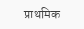प्राथमिक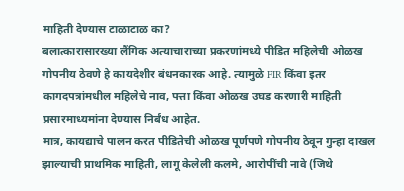माहिती देण्यास टाळाटाळ का?
बलात्कारासारख्या लैंगिक अत्याचाराच्या प्रकरणांमध्ये पीडित महिलेची ओळख गोपनीय ठेवणे हे कायदेशीर बंधनकारक आहे. त्यामुळे FIR किंवा इतर कागदपत्रांमधील महिलेचे नाव, पत्ता किंवा ओळख उघड करणारी माहिती प्रसारमाध्यमांना देण्यास निर्बंध आहेत.
मात्र, कायद्याचे पालन करत पीडितेची ओळख पूर्णपणे गोपनीय ठेवून गुन्हा दाखल झाल्याची प्राथमिक माहिती, लागू केलेली कलमे, आरोपींची नावे (जिथे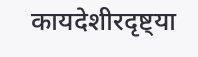कायदेशीरदृष्ट्या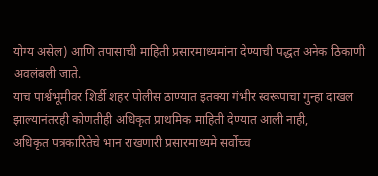योग्य असेल) आणि तपासाची माहिती प्रसारमाध्यमांना देण्याची पद्धत अनेक ठिकाणी अवलंबली जाते.
याच पार्श्वभूमीवर शिर्डी शहर पोलीस ठाण्यात इतक्या गंभीर स्वरूपाचा गुन्हा दाखल झाल्यानंतरही कोणतीही अधिकृत प्राथमिक माहिती देण्यात आली नाही,
अधिकृत पत्रकारितेचे भान राखणारी प्रसारमाध्यमे सर्वोच्च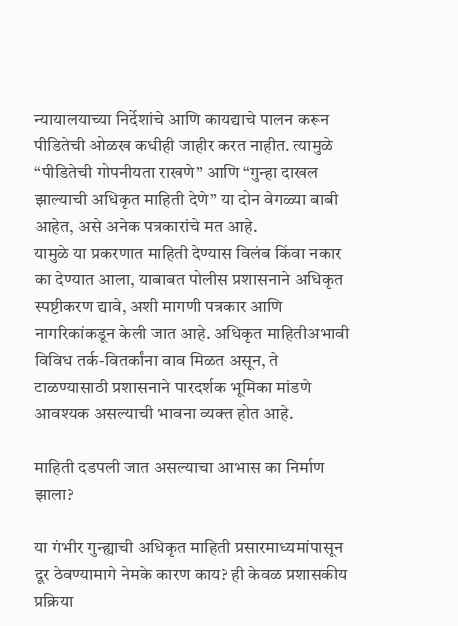न्यायालयाच्या निर्देशांचे आणि कायद्याचे पालन करून पीडितेची ओळख कधीही जाहीर करत नाहीत. त्यामुळे “पीडितेची गोपनीयता राखणे” आणि “गुन्हा दाखल झाल्याची अधिकृत माहिती देणे” या दोन वेगळ्या बाबी आहेत, असे अनेक पत्रकारांचे मत आहे.
यामुळे या प्रकरणात माहिती देण्यास विलंब किंवा नकार का देण्यात आला, याबाबत पोलीस प्रशासनाने अधिकृत स्पष्टीकरण द्यावे, अशी मागणी पत्रकार आणि नागरिकांकडून केली जात आहे. अधिकृत माहितीअभावी विविध तर्क-वितर्कांना वाव मिळत असून, ते टाळण्यासाठी प्रशासनाने पारदर्शक भूमिका मांडणे आवश्यक असल्याची भावना व्यक्त होत आहे.

माहिती दडपली जात असल्याचा आभास का निर्माण झाला?

या गंभीर गुन्ह्याची अधिकृत माहिती प्रसारमाध्यमांपासून दूर ठेवण्यामागे नेमके कारण काय? ही केवळ प्रशासकीय प्रक्रिया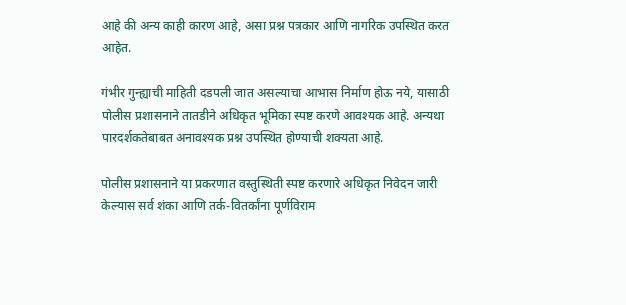आहे की अन्य काही कारण आहे, असा प्रश्न पत्रकार आणि नागरिक उपस्थित करत आहेत.

गंभीर गुन्ह्याची माहिती दडपली जात असल्याचा आभास निर्माण होऊ नये, यासाठी पोलीस प्रशासनाने तातडीने अधिकृत भूमिका स्पष्ट करणे आवश्यक आहे. अन्यथा पारदर्शकतेबाबत अनावश्यक प्रश्न उपस्थित होण्याची शक्यता आहे.

पोलीस प्रशासनाने या प्रकरणात वस्तुस्थिती स्पष्ट करणारे अधिकृत निवेदन जारी केल्यास सर्व शंका आणि तर्क-वितर्कांना पूर्णविराम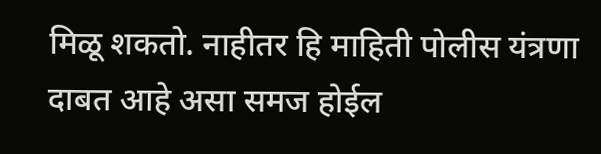मिळू शकतो. नाहीतर हि माहिती पोलीस यंत्रणा दाबत आहे असा समज होईल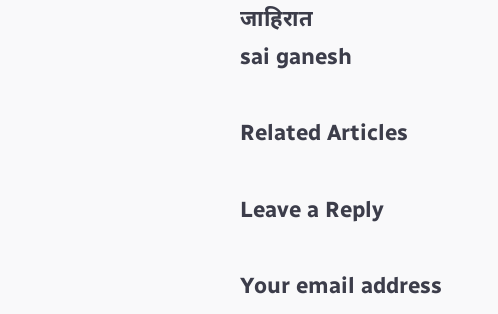जाहिरात
sai ganesh

Related Articles

Leave a Reply

Your email address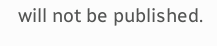will not be published.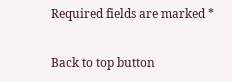Required fields are marked *

Back to top button